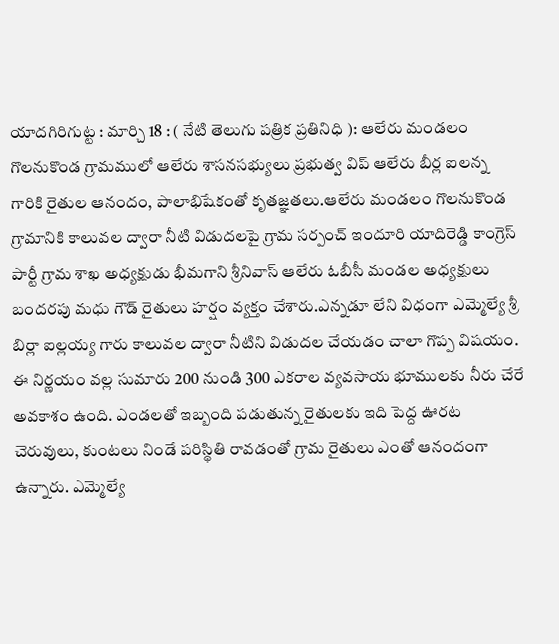యాదగిరిగుట్ట : మార్చి 18 : ( నేటి తెలుగు పత్రిక ప్రతినిధి ): ఆలేరు మండలం గొలనుకొండ గ్రామములో ఆలేరు శాసనసభ్యులు ప్రభుత్వ విప్ ఆలేరు బీర్ల ఐలన్న గారికి రైతుల ఆనందం, పాలాభిషేకంతో కృతజ్ఞతలు.ఆలేరు మండలం గొలనుకొండ గ్రామానికి కాలువల ద్వారా నీటి విడుదలపై గ్రామ సర్పంచ్ ఇందూరి యాదిరెడ్డి కాంగ్రెస్ పార్టీ గ్రామ శాఖ అధ్యక్షుడు భీమగాని శ్రీనివాస్ ఆలేరు ఓబీసీ మండల అధ్యక్షులు బందరపు మధు గౌడ్ రైతులు హర్షం వ్యక్తం చేశారు.ఎన్నడూ లేని విధంగా ఎమ్మెల్యే శ్రీ బిర్లా ఐల్లయ్య గారు కాలువల ద్వారా నీటిని విడుదల చేయడం చాలా గొప్ప విషయం. ఈ నిర్ణయం వల్ల సుమారు 200 నుండి 300 ఎకరాల వ్యవసాయ భూములకు నీరు చేరే అవకాశం ఉంది. ఎండలతో ఇబ్బంది పడుతున్న రైతులకు ఇది పెద్ద ఊరట చెరువులు, కుంటలు నిండే పరిస్థితి రావడంతో గ్రామ రైతులు ఎంతో ఆనందంగా ఉన్నారు. ఎమ్మెల్యే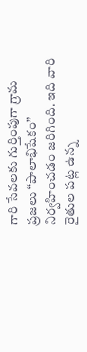గారి సేవలకు గుర్తింపుగా గ్రామ ప్రజలు “పాలాభిషేకం” నిర్వహించడం జరిగింది. ఇది వారి రైతుల పట్ల ఉన్న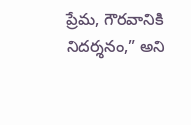ప్రేమ, గౌరవానికి నిదర్శనం,” అని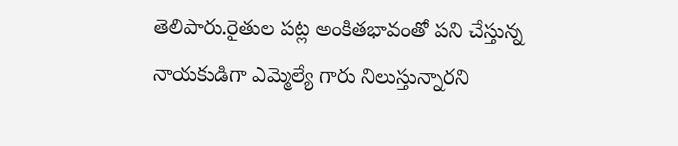తెలిపారు.రైతుల పట్ల అంకితభావంతో పని చేస్తున్న నాయకుడిగా ఎమ్మెల్యే గారు నిలుస్తున్నారని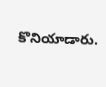కొనియాడారు.